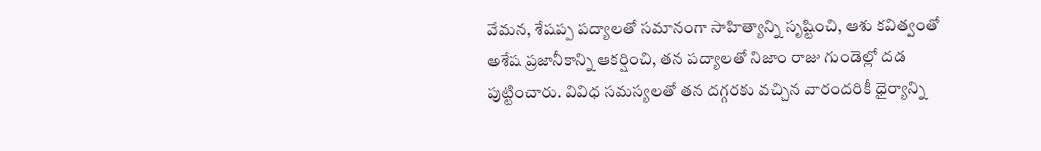వేమన, శేషప్ప పద్యాలతో సమానంగా సాహిత్యాన్ని సృష్టించి, ఆశు కవిత్వంతో అశేష ప్రజానీకాన్ని ఆకర్షించి, తన పద్యాలతో నిజాం రాజు గుండెల్లో దడ పుట్టించారు. వివిధ సమస్యలతో తన దగ్గరకు వచ్చిన వారందరికీ ధైర్యాన్ని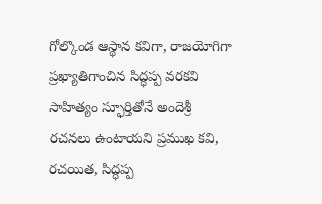గోల్కొండ ఆస్థాన కవిగా, రాజయోగిగా ప్రఖ్యాతిగాంచిన సిద్ధప్ప వరకవి సాహిత్యం స్ఫూర్తితోనే అందెశ్రీ రచనలు ఉంటాయని ప్రముఖ కవి, రచయిత, సిద్ధప్ప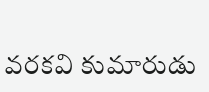వరకవి కుమారుడు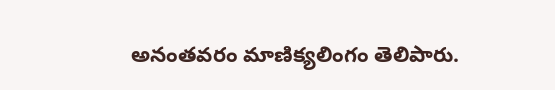అనంతవరం మాణిక్యలింగం తెలిపారు.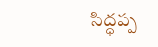సిద్ధప్ప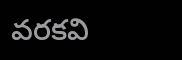వరకవి